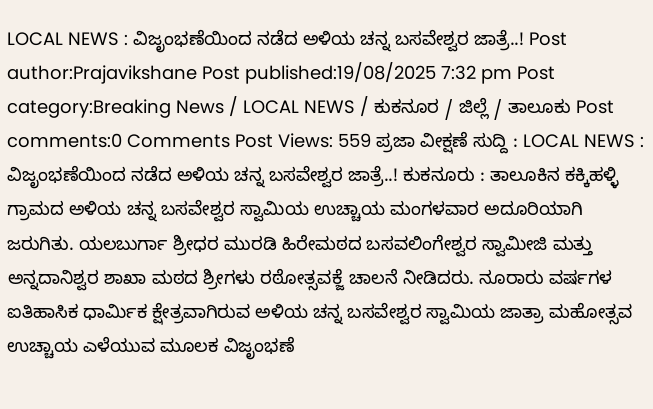LOCAL NEWS : ವಿಜೃಂಭಣೆಯಿಂದ ನಡೆದ ಅಳಿಯ ಚನ್ನ ಬಸವೇಶ್ವರ ಜಾತ್ರೆ..! Post author:Prajavikshane Post published:19/08/2025 7:32 pm Post category:Breaking News / LOCAL NEWS / ಕುಕನೂರ / ಜಿಲ್ಲೆ / ತಾಲೂಕು Post comments:0 Comments Post Views: 559 ಪ್ರಜಾ ವೀಕ್ಷಣೆ ಸುದ್ದಿ : LOCAL NEWS : ವಿಜೃಂಭಣೆಯಿಂದ ನಡೆದ ಅಳಿಯ ಚನ್ನ ಬಸವೇಶ್ವರ ಜಾತ್ರೆ..! ಕುಕನೂರು : ತಾಲೂಕಿನ ಕಕ್ಕಿಹಳ್ಳಿ ಗ್ರಾಮದ ಅಳಿಯ ಚನ್ನ ಬಸವೇಶ್ವರ ಸ್ವಾಮಿಯ ಉಚ್ಚಾಯ ಮಂಗಳವಾರ ಅದೂರಿಯಾಗಿ ಜರುಗಿತು. ಯಲಬುರ್ಗಾ ಶ್ರೀಧರ ಮುರಡಿ ಹಿರೇಮಠದ ಬಸವಲಿಂಗೇಶ್ವರ ಸ್ವಾಮೀಜಿ ಮತ್ತು ಅನ್ನದಾನಿಶ್ವರ ಶಾಖಾ ಮಠದ ಶ್ರೀಗಳು ರಠೋತ್ಸವಕ್ಜೆ ಚಾಲನೆ ನೀಡಿದರು. ನೂರಾರು ವರ್ಷಗಳ ಐತಿಹಾಸಿಕ ಧಾರ್ಮಿಕ ಕ್ಷೇತ್ರವಾಗಿರುವ ಅಳಿಯ ಚನ್ನ ಬಸವೇಶ್ವರ ಸ್ವಾಮಿಯ ಜಾತ್ರಾ ಮಹೋತ್ಸವ ಉಚ್ಚಾಯ ಎಳೆಯುವ ಮೂಲಕ ವಿಜೃಂಭಣೆ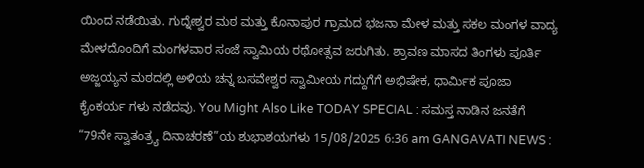ಯಿಂದ ನಡೆಯಿತು. ಗುದ್ನೇಶ್ವರ ಮಠ ಮತ್ತು ಕೊನಾಪುರ ಗ್ರಾಮದ ಭಜನಾ ಮೇಳ ಮತ್ತು ಸಕಲ ಮಂಗಳ ವಾದ್ಯ ಮೇಳದೊಂದಿಗೆ ಮಂಗಳವಾರ ಸಂಜೆ ಸ್ವಾಮಿಯ ರಥೋತ್ಸವ ಜರುಗಿತು. ಶ್ರಾವಣ ಮಾಸದ ತಿಂಗಳು ಪೂರ್ತಿ ಅಜ್ಜಯ್ಯನ ಮಠದಲ್ಲಿ ಅಳಿಯ ಚನ್ನ ಬಸವೇಶ್ವರ ಸ್ವಾಮೀಯ ಗದ್ದುಗೆಗೆ ಅಭಿಷೇಕ, ಧಾರ್ಮಿಕ ಪೂಜಾ ಕೈಂಕರ್ಯ ಗಳು ನಡೆದವು. You Might Also Like TODAY SPECIAL : ಸಮಸ್ತ ನಾಡಿನ ಜನತೆಗೆ “79ನೇ ಸ್ವಾತಂತ್ರ್ಯ ದಿನಾಚರಣೆ”ಯ ಶುಭಾಶಯಗಳು 15/08/2025 6:36 am GANGAVATI NEWS :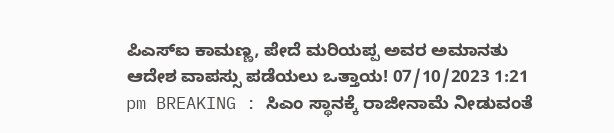ಪಿಎಸ್ಐ ಕಾಮಣ್ಣ, ಪೇದೆ ಮರಿಯಪ್ಪ ಅವರ ಅಮಾನತು ಆದೇಶ ವಾಪಸ್ಸು ಪಡೆಯಲು ಒತ್ತಾಯ! 07/10/2023 1:21 pm BREAKING : ಸಿಎಂ ಸ್ಥಾನಕ್ಕೆ ರಾಜೀನಾಮೆ ನೀಡುವಂತೆ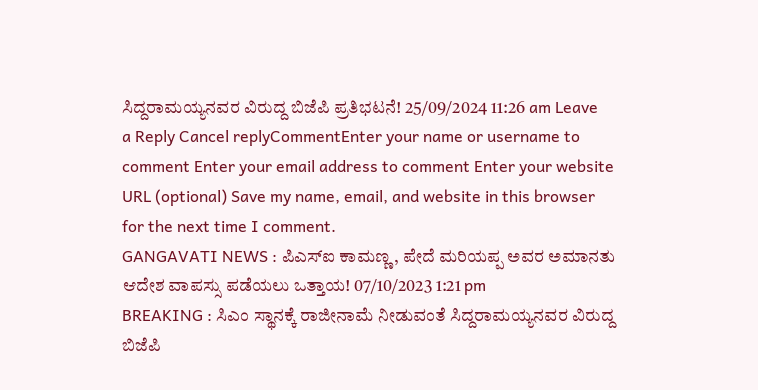ಸಿದ್ದರಾಮಯ್ಯನವರ ವಿರುದ್ದ ಬಿಜೆಪಿ ಪ್ರತಿಭಟನೆ! 25/09/2024 11:26 am Leave a Reply Cancel replyCommentEnter your name or username to comment Enter your email address to comment Enter your website URL (optional) Save my name, email, and website in this browser for the next time I comment.
GANGAVATI NEWS : ಪಿಎಸ್ಐ ಕಾಮಣ್ಣ, ಪೇದೆ ಮರಿಯಪ್ಪ ಅವರ ಅಮಾನತು ಆದೇಶ ವಾಪಸ್ಸು ಪಡೆಯಲು ಒತ್ತಾಯ! 07/10/2023 1:21 pm
BREAKING : ಸಿಎಂ ಸ್ಥಾನಕ್ಕೆ ರಾಜೀನಾಮೆ ನೀಡುವಂತೆ ಸಿದ್ದರಾಮಯ್ಯನವರ ವಿರುದ್ದ ಬಿಜೆಪಿ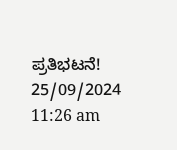ಪ್ರತಿಭಟನೆ! 25/09/2024 11:26 am